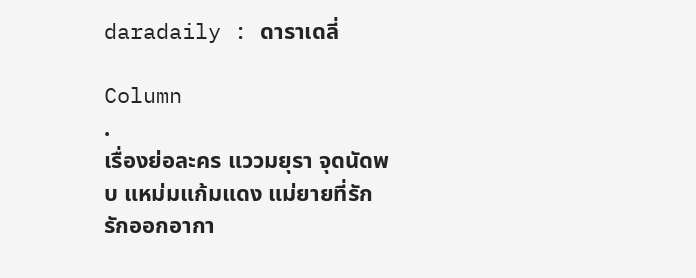daradaily : ดาราเดลี่

Column
.
เรื่องย่อละคร แววมยุรา จุดนัดพบ แหม่มแก้มแดง แม่ยายที่รัก รักออกอากา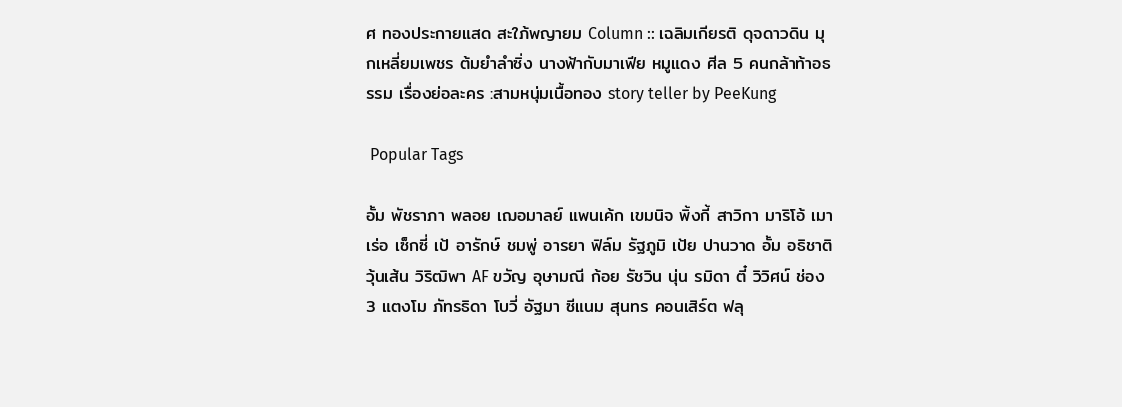ศ ทองประกายแสด สะใภ้พญายม Column :: เฉลิมเกียรติ ดุจดาวดิน มุกเหลี่ยมเพชร ต้มยำลำซิ่ง นางฟ้ากับมาเฟีย หมูแดง ศีล 5 คนกล้าท้าอธรรม เรื่องย่อละคร :สามหนุ่มเนื้อทอง story teller by PeeKung

 Popular Tags

อั้ม พัชราภา พลอย เฌอมาลย์ แพนเค้ก เขมนิจ พิ้งกี้ สาวิกา มาริโอ้ เมาเร่อ เซ็กซี่ เป้ อารักษ์ ชมพู่ อารยา ฟิล์ม รัฐภูมิ เป้ย ปานวาด อั้ม อธิชาติ วุ้นเส้น วิริฒิพา AF ขวัญ อุษามณี ก้อย รัชวิน นุ่น รมิดา ตี๋ วิวิศน์ ช่อง 3 แตงโม ภัทรธิดา โบวี่ อัฐมา ซีแนม สุนทร คอนเสิร์ต ฟลุ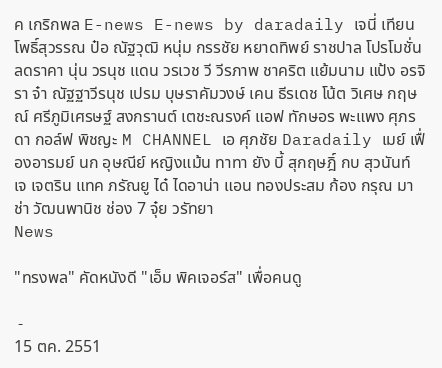ค เกริกพล E-news E-news by daradaily เจนี่ เทียนโพธิ์สุวรรณ ป๋อ ณัฐวุฒิ หนุ่ม กรรชัย หยาดทิพย์ ราชปาล โปรโมชั่น ลดราคา นุ่น วรนุช แดน วรเวช วี วีรภาพ ชาคริต แย้มนาม แป้ง อรจิรา จ๋า ณัฐฐาวีรนุช เปรม บุษราคัมวงษ์ เคน ธีรเดช โน้ต วิเศษ กฤษณ์ ศรีภูมิเศรษฐ์ สงกรานต์ เตชะณรงค์ แอฟ ทักษอร พะแพง ศุภรดา กอล์ฟ พิชญะ M CHANNEL เอ ศุภชัย Daradaily เมย์ เฟื่องอารมย์ นก อุษณีย์ หญิงแม้น ทาทา ยัง บี้ สุกฤษฎิ์ กบ สุวนันท์ เจ เจตริน แทค ภรัณยู ได๋ ไดอาน่า แอน ทองประสม ก้อง กรุณ มาช่า วัฒนพานิช ช่อง 7 จุ๋ย วรัทยา
News

"ทรงพล" คัดหนังดี "เอ็ม พิคเจอร์ส" เพื่อคนดู

 -
15 ตค. 2551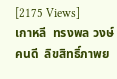[2175 Views]
เกาหลี  ทรงพล วงษ์คนดี  ลิขสิทธิ์ภาพย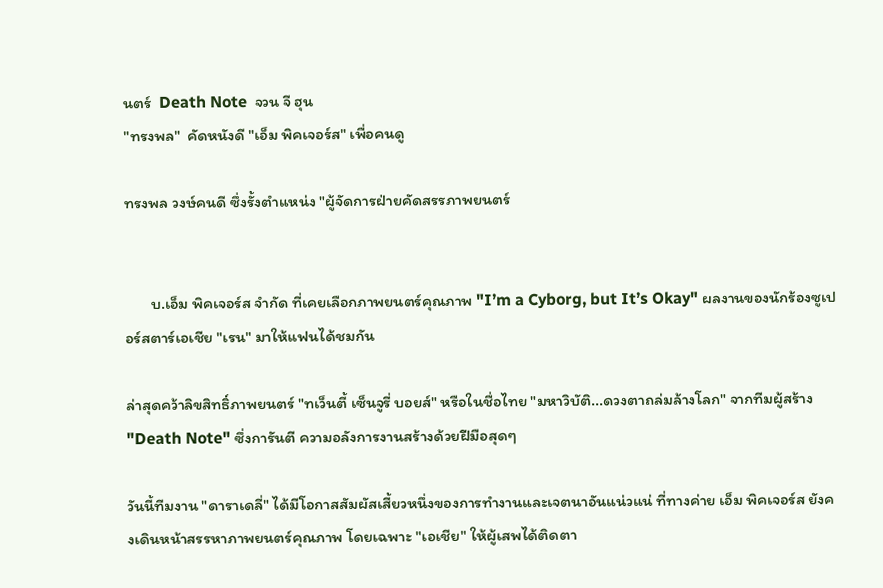นตร์  Death Note  จวน จี ฮุน
"ทรงพล"  คัดหนังดี "เอ็ม พิคเจอร์ส" เพื่อคนดู

ทรงพล วงษ์คนดี ซึ่งรั้งตำแหน่ง "ผู้จัดการฝ่ายคัดสรรภาพยนตร์


       บ.เอ็ม พิคเจอร์ส จำกัด ที่เคยเลือกภาพยนตร์คุณภาพ "I’m a Cyborg, but It’s Okay" ผลงานของนักร้องซูเปอร์สตาร์เอเชีย "เรน" มาให้แฟนได้ชมกัน

ล่าสุดคว้าลิขสิทธิ์ภาพยนตร์ "ทเว็นตี้ เซ็นจูรี่ บอยส์" หรือในชื่อไทย "มหาวิบัติ...ดวงตาถล่มล้างโลก" จากทีมผู้สร้าง "Death Note" ซึ่งการันตี ความอลังการงานสร้างด้วยฝีมือสุดๆ

วันนี้ทีมงาน "ดาราเดลี่" ได้มีโอกาสสัมผัสเสี้ยวหนึ่งของการทํางานและเจตนาอันแน่วแน่ ที่ทางค่าย เอ็ม พิคเจอร์ส ยังคงเดินหน้าสรรหาภาพยนตร์คุณภาพ โดยเฉพาะ "เอเชีย" ให้ผู้เสพได้ติดตา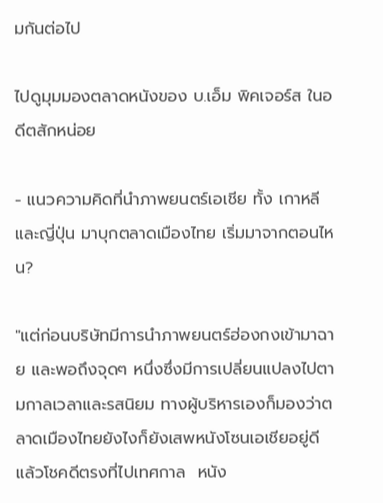มกันต่อไป

ไปดูมุมมองตลาดหนังของ บ.เอ็ม พิคเจอร์ส ในอดีตสักหน่อย

- แนวความคิดที่นําภาพยนตร์เอเชีย ทั้ง เกาหลี และญี่ปุ่น มาบุกตลาดเมืองไทย เริ่มมาจากตอนไหน?

"แต่ก่อนบริษัทมีการนําภาพยนตร์ฮ่องกงเข้ามาฉาย และพอถึงจุดๆ หนึ่งซึ่งมีการเปลี่ยนแปลงไปตามกาลเวลาและรสนิยม ทางผู้บริหารเองก็มองว่าตลาดเมืองไทยยังไงก็ยังเสพหนังโซนเอเชียอยู่ดี แล้วโชคดีตรงที่ไปเทศกาล  หนัง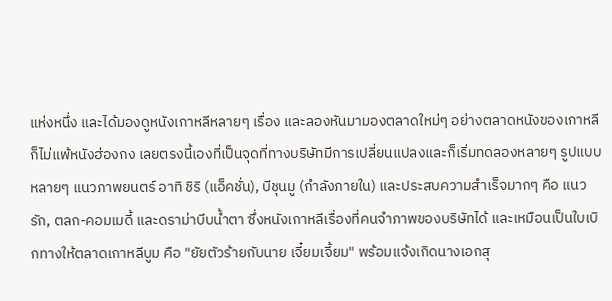แห่งหนึ่ง และได้มองดูหนังเกาหลีหลายๆ เรื่อง และลองหันมามองตลาดใหม่ๆ อย่างตลาดหนังของเกาหลีก็ไม่แพ้หนังฮ่องกง เลยตรงนี้เองที่เป็นจุดที่ทางบริษัทมีการเปลี่ยนแปลงและก็เริ่มทดลองหลายๆ รูปแบบ หลายๆ แนวภาพยนตร์ อาทิ ชิริ (แอ็คชั่น), บีชุนมู (กําลังภายใน) และประสบความสําเร็จมากๆ คือ แนวรัก, ตลก-คอมเมดี้ และดราม่าบีบน้ำตา ซึ่งหนังเกาหลีเรื่องที่คนจําภาพของบริษัทได้ และเหมือนเป็นใบเบิกทางให้ตลาดเกาหลีบูม คือ "ยัยตัวร้ายกับนาย เจี๋ยมเจี้ยม" พร้อมแจ้งเกิดนางเอกสุ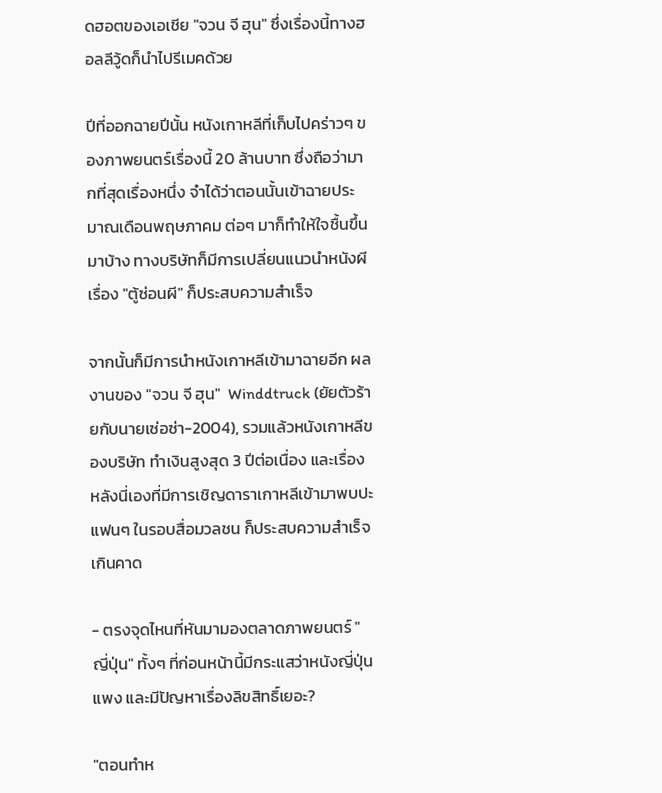ดฮอตของเอเชีย "จวน จี ฮุน" ซึ่งเรื่องนี้ทางฮอลลีวู้ดก็นําไปรีเมคด้วย

ปีที่ออกฉายปีนั้น หนังเกาหลีที่เก็บไปคร่าวๆ ของภาพยนตร์เรื่องนี้ 20 ล้านบาท ซึ่งถือว่ามากที่สุดเรื่องหนึ่ง จําได้ว่าตอนนั้นเข้าฉายประมาณเดือนพฤษภาคม ต่อๆ มาก็ทําให้ใจชื้นขึ้นมาบ้าง ทางบริษัทก็มีการเปลี่ยนแนวนําหนังผีเรื่อง "ตู้ซ่อนผี" ก็ประสบความสําเร็จ

จากนั้นก็มีการนําหนังเกาหลีเข้ามาฉายอีก ผลงานของ "จวน จี ฮุน"  Winddtruck (ยัยตัวร้ายกับนายเซ่อซ่า-2004), รวมแล้วหนังเกาหลีของบริษัท ทําเงินสูงสุด 3 ปีต่อเนื่อง และเรื่องหลังนี่เองที่มีการเชิญดาราเกาหลีเข้ามาพบปะแฟนๆ ในรอบสื่อมวลชน ก็ประสบความสําเร็จเกินคาด

- ตรงจุดไหนที่หันมามองตลาดภาพยนตร์ "ญี่ปุ่น" ทั้งๆ ที่ก่อนหน้านี้มีกระแสว่าหนังญี่ปุ่นแพง และมีปัญหาเรื่องลิขสิทธิ์เยอะ?

"ตอนทําห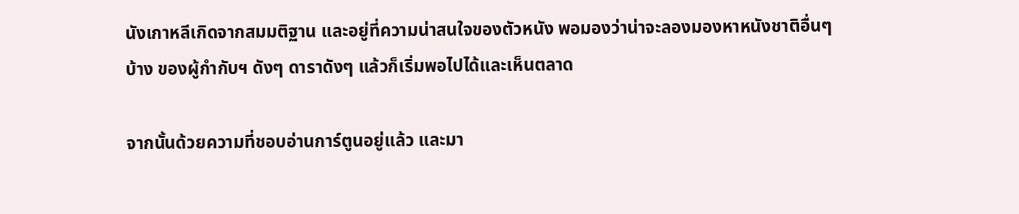นังเกาหลีเกิดจากสมมติฐาน และอยู่ที่ความน่าสนใจของตัวหนัง พอมองว่าน่าจะลองมองหาหนังชาติอื่นๆ บ้าง ของผู้กํากับฯ ดังๆ ดาราดังๆ แล้วก็เริ่มพอไปได้และเห็นตลาด

จากนั้นด้วยความที่ชอบอ่านการ์ตูนอยู่แล้ว และมา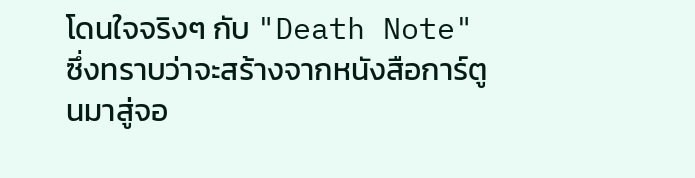โดนใจจริงๆ กับ "Death Note" ซึ่งทราบว่าจะสร้างจากหนังสือการ์ตูนมาสู่จอ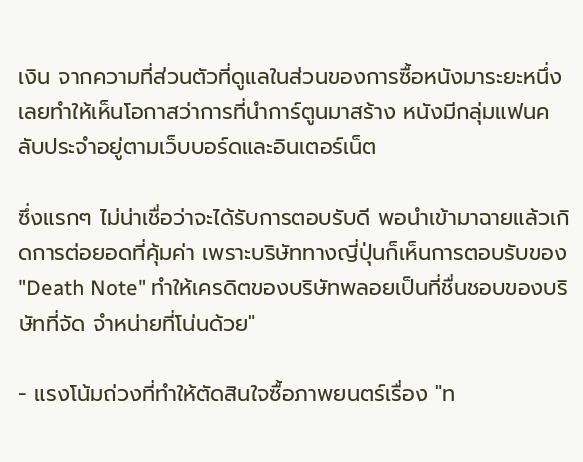เงิน จากความที่ส่วนตัวที่ดูแลในส่วนของการซื้อหนังมาระยะหนึ่ง เลยทําให้เห็นโอกาสว่าการที่นําการ์ตูนมาสร้าง หนังมีกลุ่มแฟนคลับประจําอยู่ตามเว็บบอร์ดและอินเตอร์เน็ต

ซึ่งแรกๆ ไม่น่าเชื่อว่าจะได้รับการตอบรับดี พอนําเข้ามาฉายแล้วเกิดการต่อยอดที่คุ้มค่า เพราะบริษัททางญี่ปุ่นก็เห็นการตอบรับของ "Death Note" ทําให้เครดิตของบริษัทพลอยเป็นที่ชื่นชอบของบริษัทที่จัด จําหน่ายที่โน่นด้วย"

- แรงโน้มถ่วงที่ทําให้ตัดสินใจซื้อภาพยนตร์เรื่อง "ท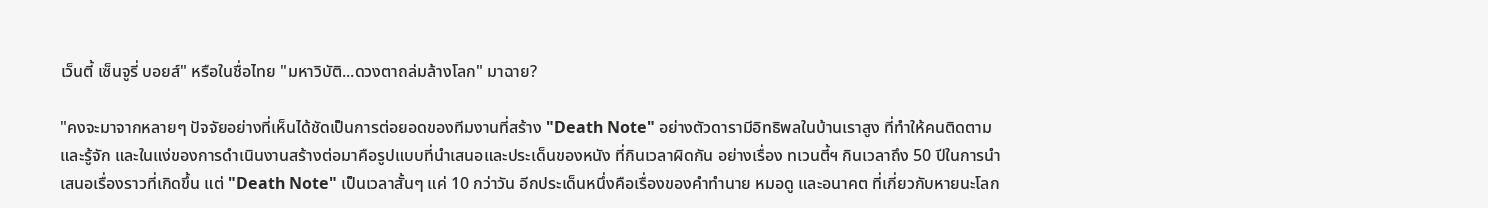เว็นตี้ เซ็นจูรี่ บอยส์" หรือในชื่อไทย "มหาวิบัติ...ดวงตาถล่มล้างโลก" มาฉาย?

"คงจะมาจากหลายๆ ปัจจัยอย่างที่เห็นได้ชัดเป็นการต่อยอดของทีมงานที่สร้าง "Death Note" อย่างตัวดารามีอิทธิพลในบ้านเราสูง ที่ทําให้คนติดตามและรู้จัก และในแง่ของการดําเนินงานสร้างต่อมาคือรูปแบบที่นําเสนอและประเด็นของหนัง ที่กินเวลาผิดกัน อย่างเรื่อง ทเวนตี้ฯ กินเวลาถึง 50 ปีในการนําเสนอเรื่องราวที่เกิดขึ้น แต่ "Death Note" เป็นเวลาสั้นๆ แค่ 10 กว่าวัน อีกประเด็นหนึ่งคือเรื่องของคําทํานาย หมอดู และอนาคต ที่เกี่ยวกับหายนะโลก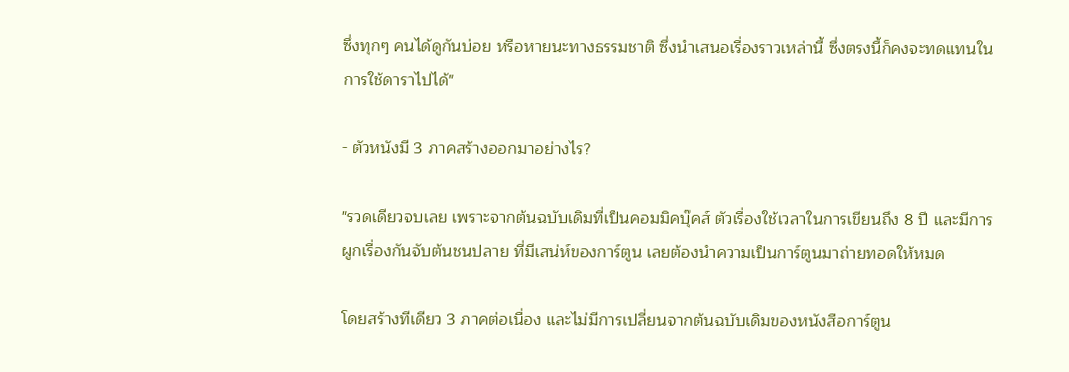ซึ่งทุกๆ คนได้ดูกันบ่อย หรือหายนะทางธรรมชาติ ซึ่งนําเสนอเรื่องราวเหล่านี้ ซึ่งตรงนี้ก็คงจะทดแทนในการใช้ดาราไปได้"

- ตัวหนังมี 3 ภาคสร้างออกมาอย่างไร?

"รวดเดียวจบเลย เพราะจากต้นฉบับเดิมที่เป็นคอมมิคบุ๊คส์ ตัวเรื่องใช้เวลาในการเขียนถึง 8 ปี และมีการผูกเรื่องกันจับต้นชนปลาย ที่มีเสน่ห์ของการ์ตูน เลยต้องนําความเป็นการ์ตูนมาถ่ายทอดให้หมด

โดยสร้างทีเดียว 3 ภาคต่อเนื่อง และไม่มีการเปลี่ยนจากต้นฉบับเดิมของหนังสือการ์ตูน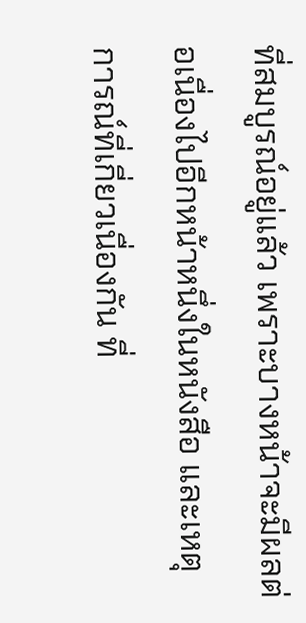ที่สมบูรณ์อยู่แล้ว เพราะบางหน้าจะมีผลต่อเนื่องไปอีกหน้าหนึ่งในหนังสือ และเหตุการณ์ที่เกี่ยวเนื่องกัน ที่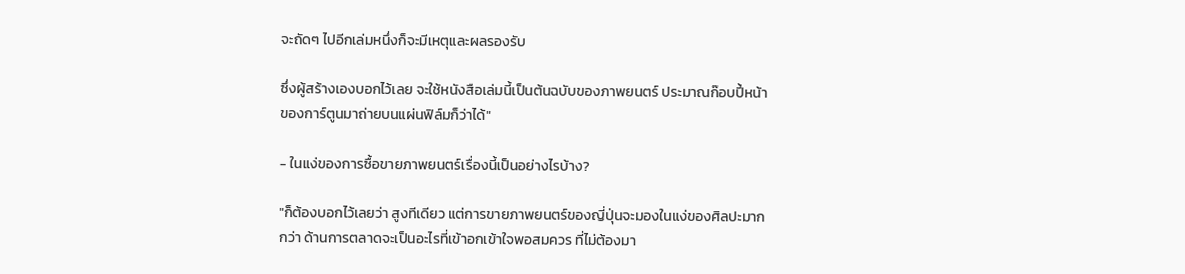จะถัดๆ ไปอีกเล่มหนึ่งก็จะมีเหตุและผลรองรับ

ซึ่งผู้สร้างเองบอกไว้เลย จะใช้หนังสือเล่มนี้เป็นต้นฉบับของภาพยนตร์ ประมาณก๊อบปี้หน้าของการ์ตูนมาถ่ายบนแผ่นฟิล์มก็ว่าได้"

- ในแง่ของการซื้อขายภาพยนตร์เรื่องนี้เป็นอย่างไรบ้าง?

"ก็ต้องบอกไว้เลยว่า สูงทีเดียว แต่การขายภาพยนตร์ของญี่ปุ่นจะมองในแง่ของศิลปะมากกว่า ด้านการตลาดจะเป็นอะไรที่เข้าอกเข้าใจพอสมควร ที่ไม่ต้องมา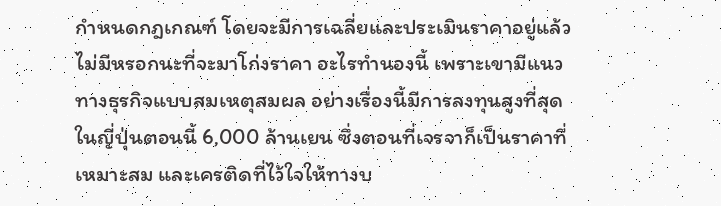กําหนดกฎเกณฑ์ โดยจะมีการเฉลี่ยและประเมินราคาอยู่แล้ว ไม่มีหรอกนะที่จะมาโก่งราคา อะไรทํานองนี้ เพราะเขามีแนวทางธุรกิจแบบสมเหตุสมผล อย่างเรื่องนี้มีการลงทุนสูงที่สุดในญี่ปุ่นตอนนี้ 6,000 ล้านเยน ซึ่งตอนที่เจรจาก็เป็นราคาที่เหมาะสม และเครติดที่ไว้ใจให้ทางบ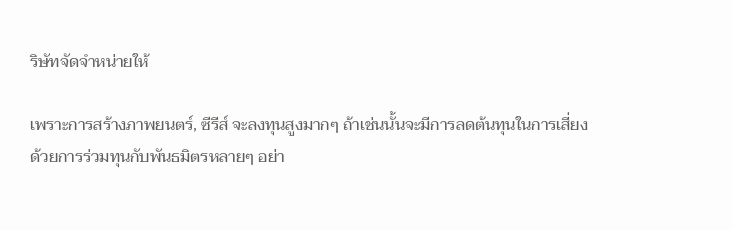ริษัทจัดจําหน่ายให้

เพราะการสร้างภาพยนตร์, ซีรีส์ จะลงทุนสูงมากๆ ถ้าเช่นนั้นจะมีการลดต้นทุนในการเสี่ยงด้วยการร่วมทุนกับพันธมิตรหลายๆ อย่า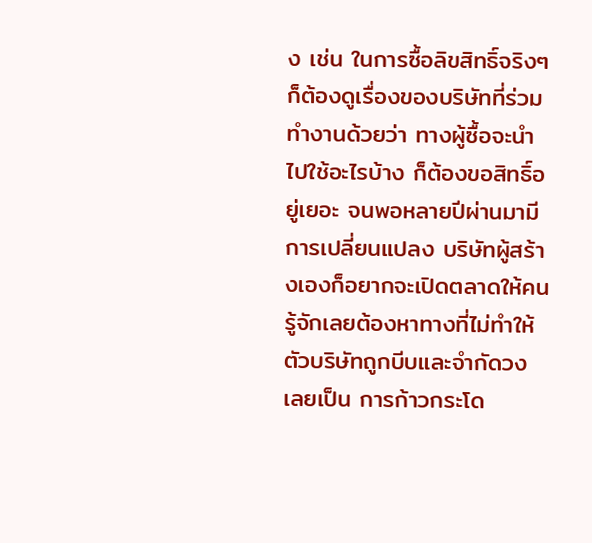ง เช่น ในการซื้อลิขสิทธิ์จริงๆ ก็ต้องดูเรื่องของบริษัทที่ร่วมทํางานด้วยว่า ทางผู้ซื้อจะนําไปใช้อะไรบ้าง ก็ต้องขอสิทธิ์อยู่เยอะ จนพอหลายปีผ่านมามีการเปลี่ยนแปลง บริษัทผู้สร้างเองก็อยากจะเปิดตลาดให้คนรู้จักเลยต้องหาทางที่ไม่ทําให้ตัวบริษัทถูกบีบและจํากัดวง เลยเป็น การก้าวกระโด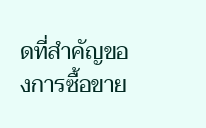ดที่สําคัญของการซื้อขาย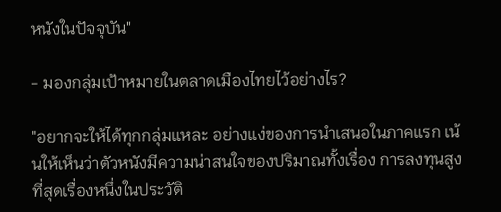หนังในปัจจุบัน"

- มองกลุ่มเป้าหมายในตลาดเมืองไทยไว้อย่างไร?

"อยากจะให้ได้ทุกกลุ่มแหละ อย่างแง่ของการนําเสนอในภาคแรก เน้นให้เห็นว่าตัวหนังมีความน่าสนใจของปริมาณทั้งเรื่อง การลงทุนสูงที่สุดเรื่องหนึ่งในประวัติ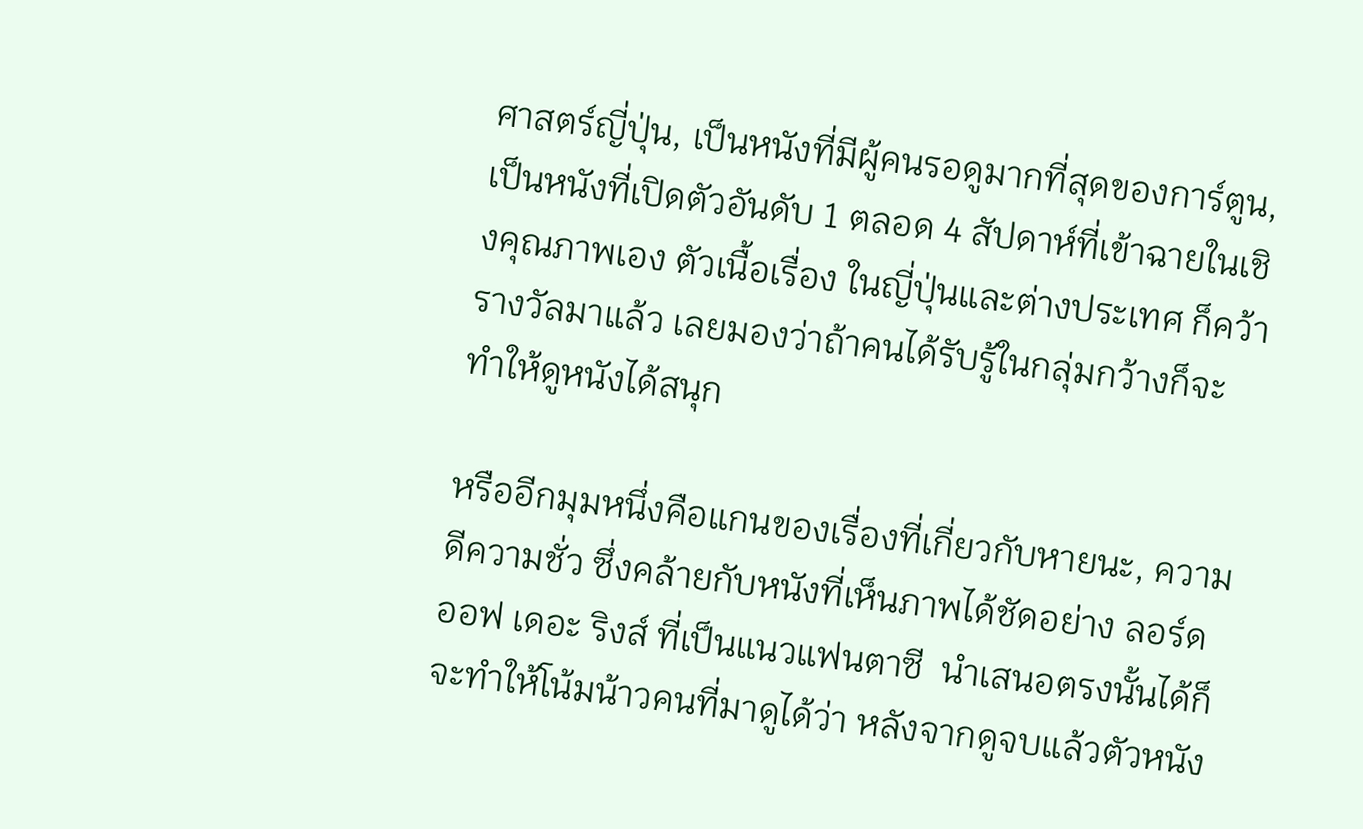ศาสตร์ญี่ปุ่น, เป็นหนังที่มีผู้คนรอดูมากที่สุดของการ์ตูน, เป็นหนังที่เปิดตัวอันดับ 1 ตลอด 4 สัปดาห์ที่เข้าฉายในเชิงคุณภาพเอง ตัวเนื้อเรื่อง ในญี่ปุ่นและต่างประเทศ ก็คว้ารางวัลมาแล้ว เลยมองว่าถ้าคนได้รับรู้ในกลุ่มกว้างก็จะทําให้ดูหนังได้สนุก

หรืออีกมุมหนึ่งคือแกนของเรื่องที่เกี่ยวกับหายนะ, ความดีความชั่ว ซึ่งคล้ายกับหนังที่เห็นภาพได้ชัดอย่าง ลอร์ด ออฟ เดอะ ริงส์ ที่เป็นแนวแฟนตาซี  นําเสนอตรงนั้นได้ก็จะทําให้โน้มน้าวคนที่มาดูได้ว่า หลังจากดูจบแล้วตัวหนัง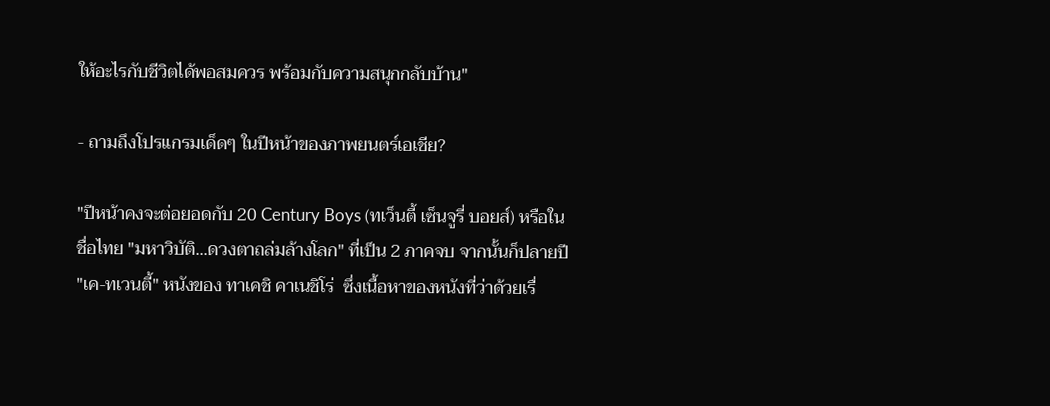ให้อะไรกับชีวิตได้พอสมควร พร้อมกับความสนุกกลับบ้าน"

- ถามถึงโปรแกรมเด็ดๆ ในปีหน้าของภาพยนตร์เอเชีย?

"ปีหน้าคงจะต่อยอดกับ 20 Century Boys (ทเว็นตี้ เซ็นจูรี่ บอยส์) หรือในชื่อไทย "มหาวิบัติ...ดวงตาถล่มล้างโลก" ที่เป็น 2 ภาคจบ จากนั้นก็ปลายปี  "เค-ทเวนตี้" หนังของ ทาเคชิ คาเนชิโร่  ซึ่งเนื้อหาของหนังที่ว่าด้วยเรื่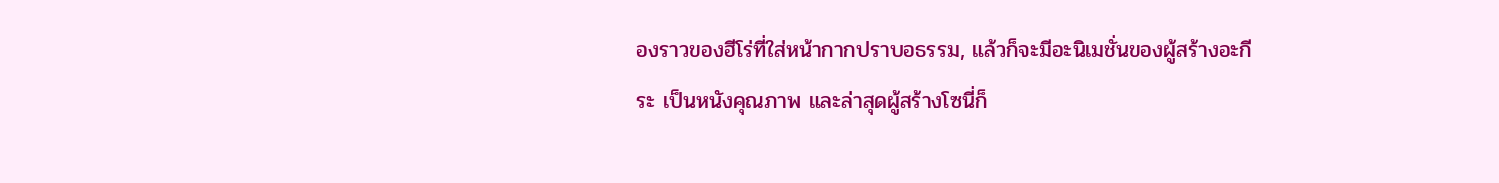องราวของฮีโร่ที่ใส่หน้ากากปราบอธรรม, แล้วก็จะมีอะนิเมชั่นของผู้สร้างอะกีระ เป็นหนังคุณภาพ และล่าสุดผู้สร้างโซนี่ก็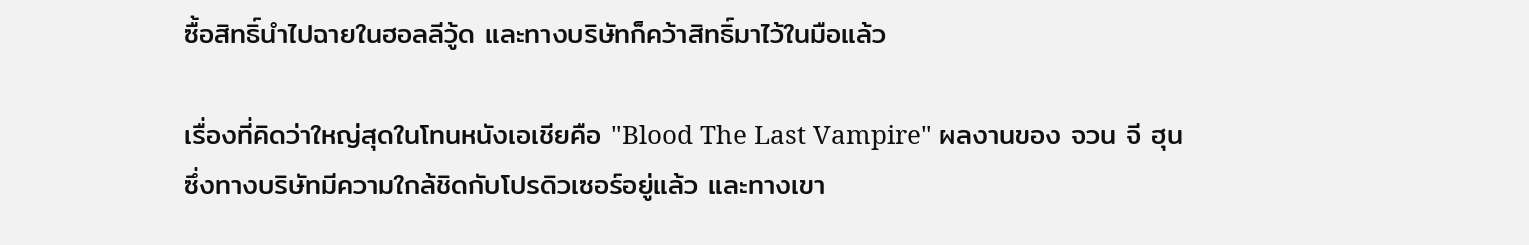ซื้อสิทธิ์นําไปฉายในฮอลลีวู้ด และทางบริษัทก็คว้าสิทธิ์มาไว้ในมือแล้ว

เรื่องที่คิดว่าใหญ่สุดในโทนหนังเอเชียคือ "Blood The Last Vampire" ผลงานของ จวน จี ฮุน ซึ่งทางบริษัทมีความใกล้ชิดกับโปรดิวเซอร์อยู่แล้ว และทางเขา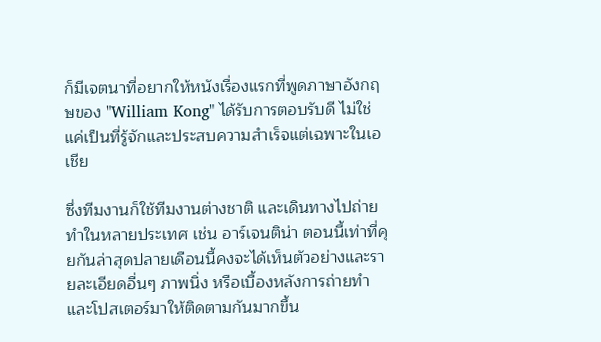ก็มีเจตนาที่อยากให้หนังเรื่องแรกที่พูดภาษาอังกฤษของ "William Kong" ได้รับการตอบรับดี ไม่ใช่แค่เป็นที่รู้จักและประสบความสําเร็จแต่เฉพาะในเอเชีย

ซึ่งทีมงานก็ใช้ทีมงานต่างชาติ และเดินทางไปถ่ายทําในหลายประเทศ เช่น อาร์เจนติน่า ตอนนี้เท่าที่คุยกันล่าสุดปลายเดือนนี้คงจะได้เห็นตัวอย่างและรายละเอียดอื่นๆ ภาพนิ่ง หรือเบื้องหลังการถ่ายทํา และโปสเตอร์มาให้ติดตามกันมากขึ้น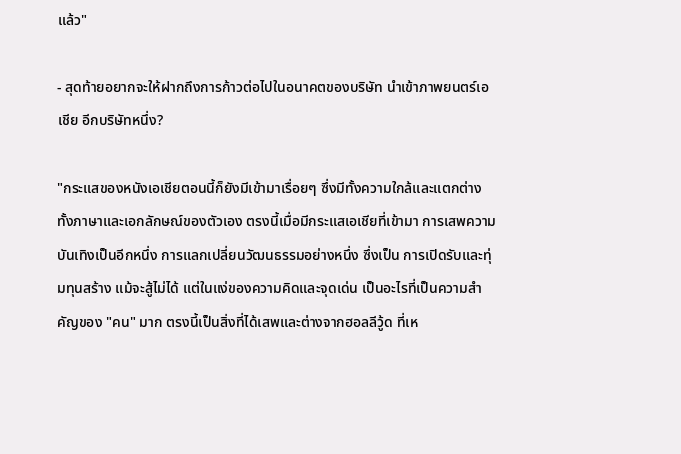แล้ว"

- สุดท้ายอยากจะให้ฝากถึงการก้าวต่อไปในอนาคตของบริษัท นําเข้าภาพยนตร์เอเชีย อีกบริษัทหนึ่ง?

"กระแสของหนังเอเชียตอนนี้ก็ยังมีเข้ามาเรื่อยๆ ซึ่งมีทั้งความใกล้และแตกต่าง ทั้งภาษาและเอกลักษณ์ของตัวเอง ตรงนี้เมื่อมีกระแสเอเชียที่เข้ามา การเสพความบันเทิงเป็นอีกหนึ่ง การแลกเปลี่ยนวัฒนธรรมอย่างหนึ่ง ซึ่งเป็น การเปิดรับและทุ่มทุนสร้าง แม้จะสู้ไม่ได้ แต่ในแง่ของความคิดและจุดเด่น เป็นอะไรที่เป็นความสําคัญของ "คน" มาก ตรงนี้เป็นสิ่งที่ได้เสพและต่างจากฮอลลีวู้ด ที่เห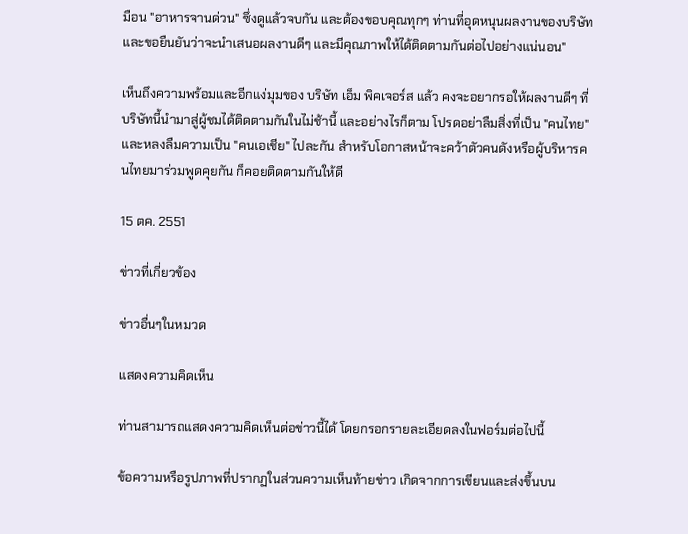มือน "อาหารจานด่วน" ซึ่งดูแล้วจบกัน และต้องขอบคุณทุกๆ ท่านที่อุดหนุนผลงานของบริษัท และขอยืนยันว่าจะนําเสนอผลงานดีๆ และมีคุณภาพให้ได้ติดตามกันต่อไปอย่างแน่นอน"

เห็นถึงความพร้อมและอีกแง่มุมของ บริษัท เอ็ม พิคเจอร์ส แล้ว คงจะอยากรอให้ผลงานดีๆ ที่บริษัทนี้นํามาสู่ผู้ชมได้ติดตามกันในไม่ช้านี้ และอย่างไรก็ตาม โปรดอย่าลืมสิ่งที่เป็น "คนไทย" และหลงลืมความเป็น "คนเอเชีย" ไปละกัน สําหรับโอกาสหน้าจะคว้าตัวคนดังหรือผู้บริหารคนไทยมาร่วมพูดคุยกัน ก็คอยติดตามกันให้ดี

15 ตค. 2551

ข่าวที่เกี่ยวข้อง

ข่าวอื่นๆในหมวด

แสดงความคิดเห็น

ท่านสามารถแสดงความคิดเห็นต่อข่าวนี้ได้ โดยกรอกรายละเอียดลงในฟอร์มต่อไปนี้

ข้อความหรือรูปภาพที่ปรากฏในส่วนความเห็นท้ายข่าว เกิดจากการเขียนและส่งขึ้นบน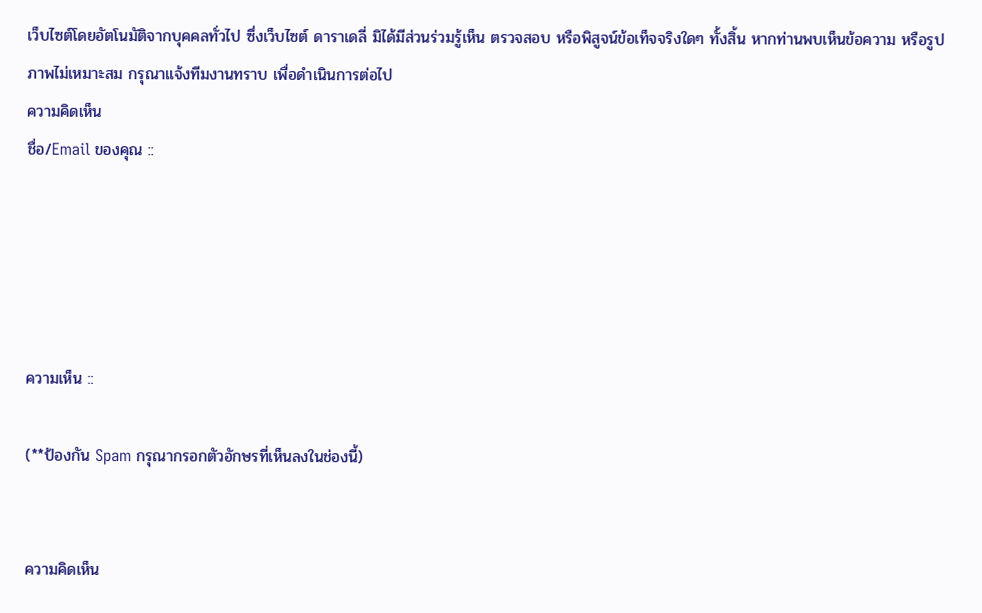เว็บไซต์โดยอัตโนมัติจากบุคคลทั่วไป ซึ่งเว็บไซต์ ดาราเดลี่ มิได้มีส่วนร่วมรู้เห็น ตรวจสอบ หรือพิสูจน์ข้อเท็จจริงใดๆ ทั้งสิ้น หากท่านพบเห็นข้อความ หรือรูปภาพไม่เหมาะสม กรุณาแจ้งทีมงานทราบ เพื่อดำเนินการต่อไป
ความคิดเห็น
ชื่อ/Email ของคุณ ::





ความเห็น ::

(**ป้องกัน Spam กรุณากรอกตัวอักษรที่เห็นลงในช่องนี้)


ความคิดเห็น